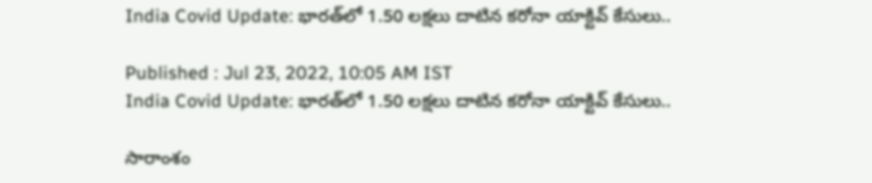India Covid Update: భారత్‌లో 1.50 లక్షలు దాటిన కరోనా యాక్టివ్ కేసులు..

Published : Jul 23, 2022, 10:05 AM IST
India Covid Update: భారత్‌లో 1.50 లక్షలు దాటిన కరోనా యాక్టివ్ కేసులు..

సారాంశం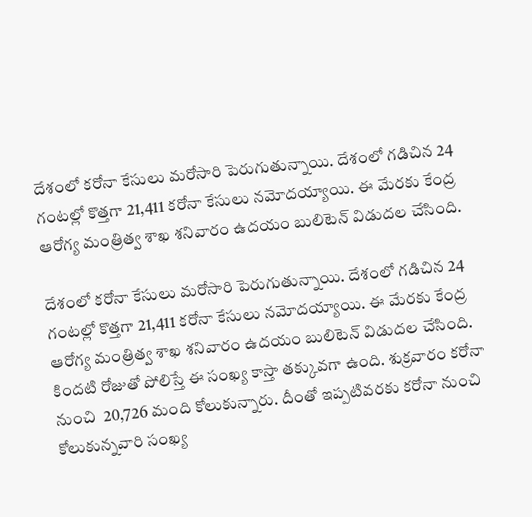దేశంలో కరోనా కేసులు మరోసారి పెరుగుతున్నాయి. దేశంలో గడిచిన 24 గంటల్లో కొత్తగా 21,411 కరోనా కేసులు నమోదయ్యాయి. ఈ మేరకు కేంద్ర ఆరోగ్య మంత్రిత్వ శాఖ శనివారం ఉదయం బులిటెన్ విడుదల చేసింది.

దేశంలో కరోనా కేసులు మరోసారి పెరుగుతున్నాయి. దేశంలో గడిచిన 24 గంటల్లో కొత్తగా 21,411 కరోనా కేసులు నమోదయ్యాయి. ఈ మేరకు కేంద్ర ఆరోగ్య మంత్రిత్వ శాఖ శనివారం ఉదయం బులిటెన్ విడుదల చేసింది. కిందటి రోజుతో పోలిస్తే ఈ సంఖ్య కాస్తా తక్కువగా ఉంది. శుక్రవారం కరోనా నుంచి  20,726 మంది కోలుకున్నారు. దీంతో ఇప్పటివరకు కరోనా నుంచి కోలుకున్నవారి సంఖ్య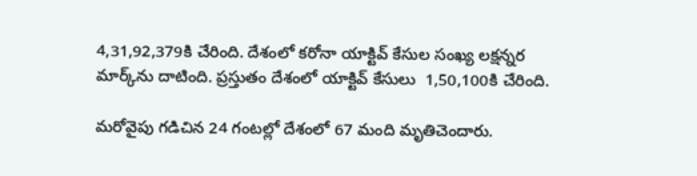4,31,92,379కి చేరింది. దేశంలో కరోనా యాక్టివ్ కేసుల సంఖ్య లక్షన్నర మార్క్‌ను దాటింది. ప్రస్తుతం దేశంలో యాక్టివ్ కేసులు  1,50,100కి చేరింది.

మరోవైపు గడిచిన 24 గంటల్లో దేశంలో 67 మంది మృతిచెందారు.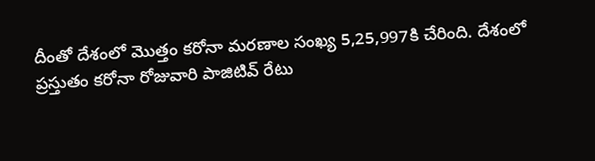దీంతో దేశంలో మొత్తం కరోనా మరణాల సంఖ్య 5,25,997కి చేరింది. దేశంలో ప్రస్తుతం కరోనా రోజువారి పాజిటివ్ రేటు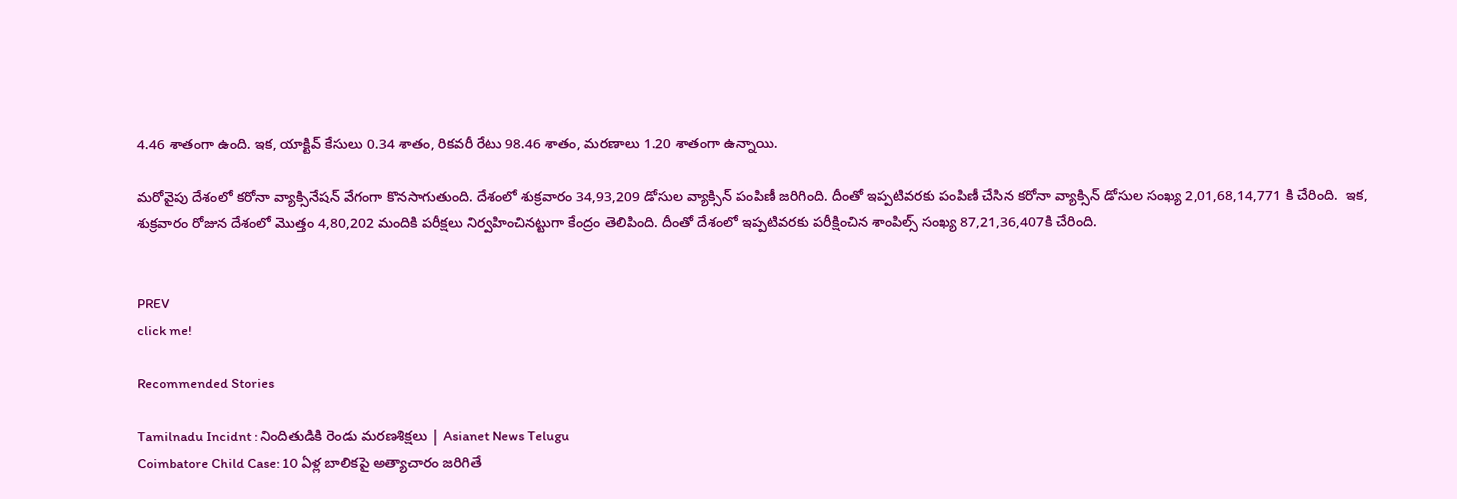4.46 శాతంగా ఉంది. ఇక, యాక్టివ్ కేసులు 0.34 శాతం, రికవరీ రేటు 98.46 శాతం, మరణాలు 1.20 శాతంగా ఉన్నాయి.

మరోవైపు దేశంలో కరోనా వ్యాక్సినేషన్ వేగంగా కొనసాగుతుంది. దేశంలో శుక్రవారం 34,93,209 డోసుల వ్యాక్సిన్ పంపిణీ జరిగింది. దీంతో ఇప్పటివరకు పంపిణీ చేసిన కరోనా వ్యాక్సిన్ డోసుల సంఖ్య 2,01,68,14,771 కి చేరింది.  ఇక, శుక్రవారం రోజున దేశంలో మొత్తం 4,80,202 మందికి పరీక్షలు నిర్వహించినట్టుగా కేంద్రం తెలిపింది. దీంతో దేశంలో ఇప్పటివరకు పరీక్షించిన శాంపిల్స్ సంఖ్య 87,21,36,407కి చేరింది.


PREV
click me!

Recommended Stories

Tamilnadu Incidnt : నిందితుడికి రెండు మరణశిక్షలు | Asianet News Telugu
Coimbatore Child Case: 10 ఏళ్ల బాలికపై అత్యాచారం జరిగితే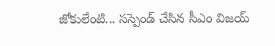జోకులేంటి... సస్పెండ్ చేసిన సీఎం విజయ్